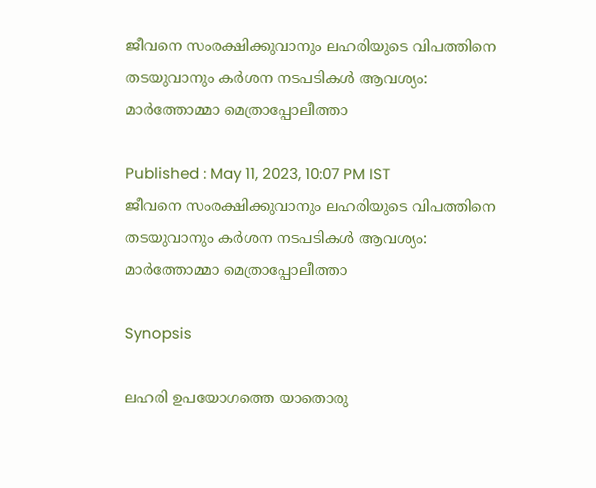ജീവനെ സംരക്ഷിക്കുവാനും ലഹരിയുടെ വിപത്തിനെ തടയുവാനും കർശന നടപടികൾ ആവശ്യം: മാർത്തോമ്മാ മെത്രാപ്പോലീത്താ

Published : May 11, 2023, 10:07 PM IST
ജീവനെ സംരക്ഷിക്കുവാനും ലഹരിയുടെ വിപത്തിനെ തടയുവാനും കർശന നടപടികൾ ആവശ്യം: മാർത്തോമ്മാ മെത്രാപ്പോലീത്താ

Synopsis

ലഹരി ഉപയോഗത്തെ യാതൊരു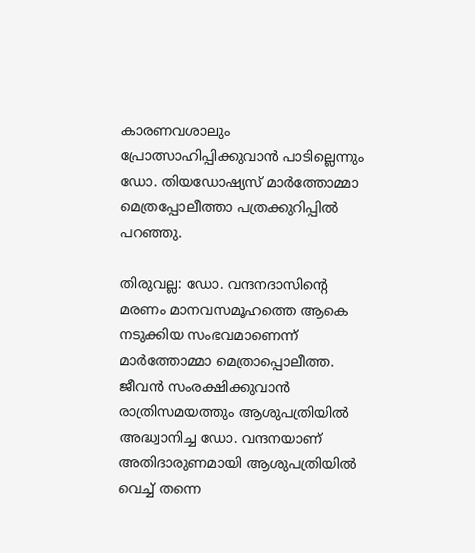കാരണവശാലും പ്രോത്സാഹിപ്പിക്കുവാൻ പാടില്ലെന്നും ഡോ. തിയഡോഷ്യസ് മാർത്തോമ്മാ മെത്രപ്പോലീത്താ പത്രക്കുറിപ്പിൽ പറഞ്ഞു.

തിരുവല്ല: ഡോ. വന്ദനദാസിന്റെ മരണം മാനവസമൂഹത്തെ ആകെ നടുക്കിയ സംഭവമാണെന്ന് മാർത്തോമ്മാ മെത്രാപ്പൊലീത്ത. ജീവൻ സംരക്ഷിക്കുവാൻ രാത്രിസമയത്തും ആശുപത്രിയിൽ അദ്ധ്വാനിച്ച ഡോ. വന്ദനയാണ് അതിദാരുണമായി ആശുപത്രിയിൽ വെച്ച് തന്നെ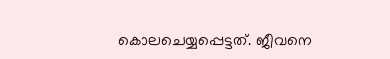കൊലചെയ്യപ്പെട്ടത്. ജീവനെ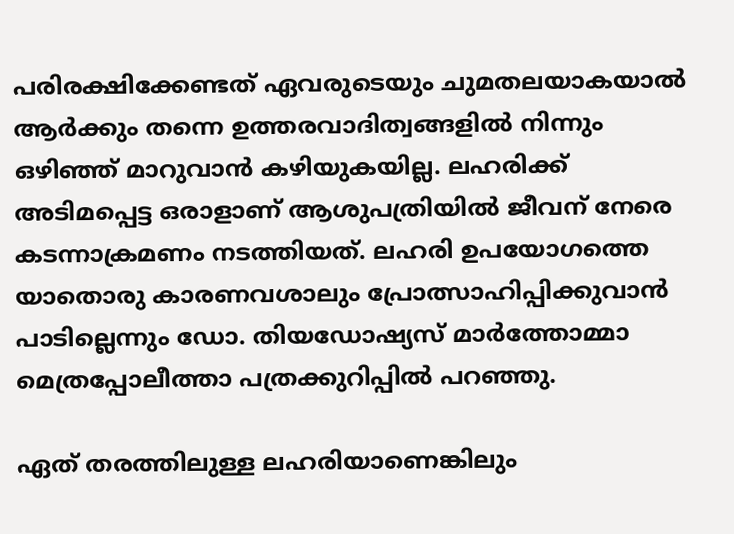പരിരക്ഷിക്കേണ്ടത് ഏവരുടെയും ചുമതലയാകയാൽ ആർക്കും തന്നെ ഉത്തരവാദിത്വങ്ങളിൽ നിന്നും ഒഴിഞ്ഞ് മാറുവാൻ കഴിയുകയില്ല. ലഹരിക്ക് അടിമപ്പെട്ട ഒരാളാണ് ആശുപത്രിയിൽ ജീവന് നേരെ കടന്നാക്രമണം നടത്തിയത്. ലഹരി ഉപയോഗത്തെ യാതൊരു കാരണവശാലും പ്രോത്സാഹിപ്പിക്കുവാൻ പാടില്ലെന്നും ഡോ. തിയഡോഷ്യസ് മാർത്തോമ്മാ മെത്രപ്പോലീത്താ പത്രക്കുറിപ്പിൽ പറഞ്ഞു.

ഏത് തരത്തിലുള്ള ലഹരിയാണെങ്കിലും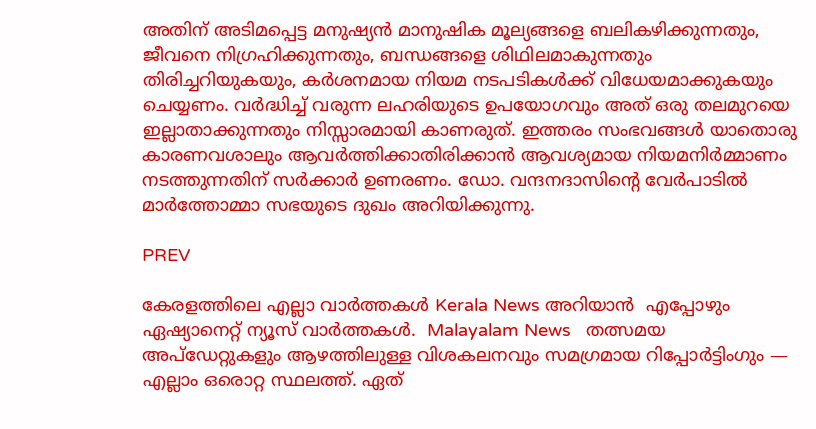അതിന് അടിമപ്പെട്ട മനുഷ്യൻ മാനുഷിക മൂല്യങ്ങളെ ബലികഴിക്കുന്നതും, ജീവനെ നിഗ്രഹിക്കുന്നതും, ബന്ധങ്ങളെ ശിഥിലമാകുന്നതും തിരിച്ചറിയുകയും, കർശനമായ നിയമ നടപടികൾക്ക് വിധേയമാക്കുകയും ചെയ്യണം. വർദ്ധിച്ച് വരുന്ന ലഹരിയുടെ ഉപയോഗവും അത് ഒരു തലമുറയെ ഇല്ലാതാക്കുന്നതും നിസ്സാരമായി കാണരുത്. ഇത്തരം സംഭവങ്ങൾ യാതൊരു കാരണവശാലും ആവർത്തിക്കാതിരിക്കാൻ ആവശ്യമായ നിയമനിർമ്മാണം നടത്തുന്നതിന് സർക്കാർ ഉണരണം. ഡോ. വന്ദനദാസിന്റെ വേർപാടിൽ മാർത്തോമ്മാ സഭയുടെ ദുഖം അറിയിക്കുന്നു.

PREV

കേരളത്തിലെ എല്ലാ വാർത്തകൾ Kerala News അറിയാൻ  എപ്പോഴും ഏഷ്യാനെറ്റ് ന്യൂസ് വാർത്തകൾ.  Malayalam News   തത്സമയ അപ്‌ഡേറ്റുകളും ആഴത്തിലുള്ള വിശകലനവും സമഗ്രമായ റിപ്പോർട്ടിംഗും — എല്ലാം ഒരൊറ്റ സ്ഥലത്ത്. ഏത്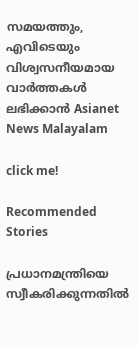സമയത്തും, എവിടെയും വിശ്വസനീയമായ വാർത്തകൾ ലഭിക്കാൻ Asianet News Malayalam

click me!

Recommended Stories

പ്രധാനമന്ത്രിയെ സ്വീകരിക്കുന്നതിൽ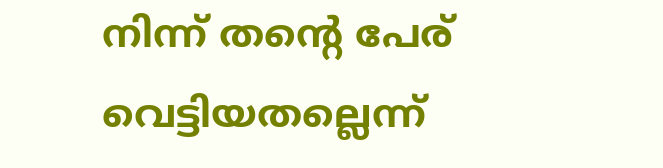നിന്ന് തന്റെ പേര് വെട്ടിയതല്ലെന്ന്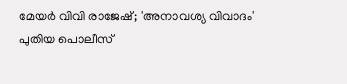മേയർ വിവി രാജേഷ്; 'അനാവശ്യ വിവാദം'
പുതിയ പൊലീസ്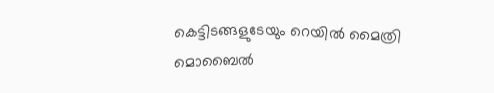കെട്ടിടങ്ങളുടേയും റെയില്‍ മൈത്രി മൊബൈല്‍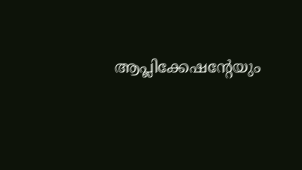ആപ്ലിക്കേഷന്‍റേയും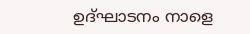ഉദ്ഘാടനം നാളെ